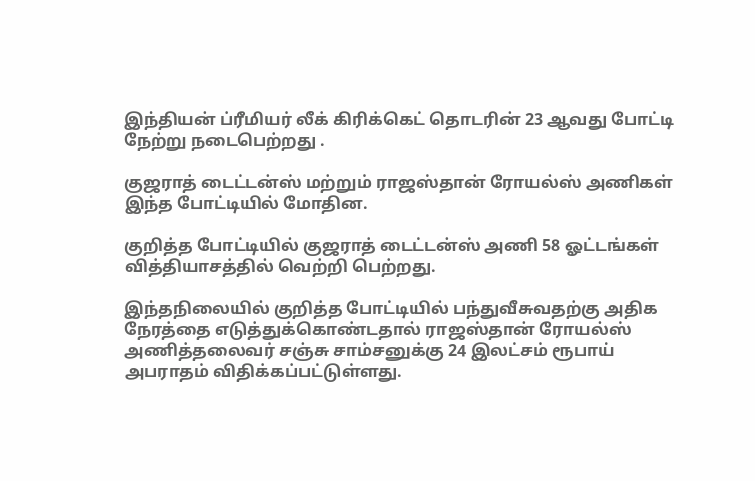இந்தியன் ப்ரீமியர் லீக் கிரிக்கெட் தொடரின் 23 ஆவது போட்டி நேற்று நடைபெற்றது .

குஜராத் டைட்டன்ஸ் மற்றும் ராஜஸ்தான் ரோயல்ஸ் அணிகள் இந்த போட்டியில் மோதின.

குறித்த போட்டியில் குஜராத் டைட்டன்ஸ் அணி 58 ஓட்டங்கள் வித்தியாசத்தில் வெற்றி பெற்றது.

இந்தநிலையில் குறித்த போட்டியில் பந்துவீசுவதற்கு அதிக நேரத்தை எடுத்துக்கொண்டதால் ராஜஸ்தான் ரோயல்ஸ் அணித்தலைவர் சஞ்சு சாம்சனுக்கு 24 இலட்சம் ரூபாய் அபராதம் விதிக்கப்பட்டுள்ளது.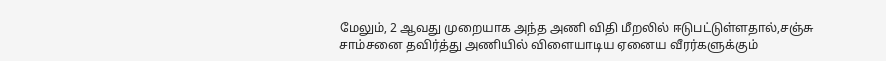மேலும், 2 ஆவது முறையாக அந்த அணி விதி மீறலில் ஈடுபட்டுள்ளதால்,சஞ்சு சாம்சனை தவிர்த்து அணியில் விளையாடிய ஏனைய வீரர்களுக்கும்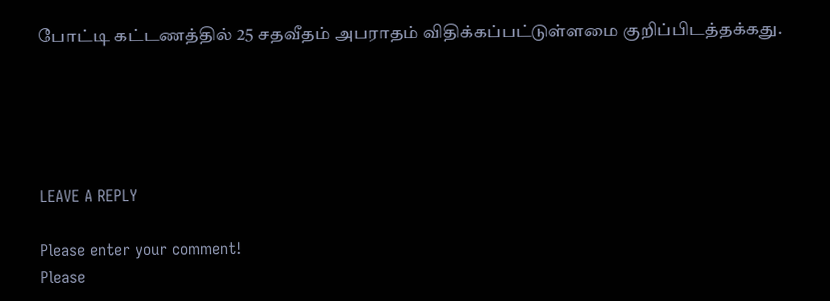போட்டி கட்டணத்தில் 25 சதவீதம் அபராதம் விதிக்கப்பட்டுள்ளமை குறிப்பிடத்தக்கது.





LEAVE A REPLY

Please enter your comment!
Please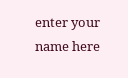enter your name here